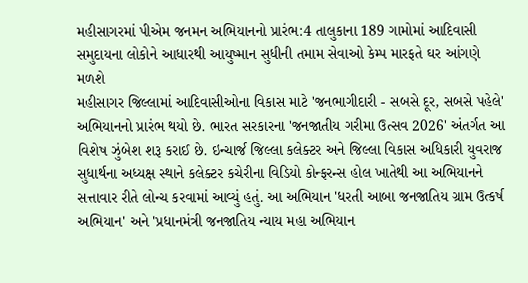મહીસાગરમાં પીએમ જનમન અભિયાનનો પ્રારંભ:4 તાલુકાના 189 ગામોમાં આદિવાસી સમુદાયના લોકોને આધારથી આયુષ્માન સુધીની તમામ સેવાઓ કેમ્પ મારફતે ઘર આંગણે મળશે
મહીસાગર જિલ્લામાં આદિવાસીઓના વિકાસ માટે 'જનભાગીદારી - સબસે દૂર, સબસે પહેલે' અભિયાનનો પ્રારંભ થયો છે. ભારત સરકારના 'જનજાતીય ગરીમા ઉત્સવ 2026' અંતર્ગત આ વિશેષ ઝુંબેશ શરૂ કરાઈ છે. ઇન્ચાર્જ જિલ્લા કલેક્ટર અને જિલ્લા વિકાસ અધિકારી યુવરાજ સુધાર્થના અધ્યક્ષ સ્થાને કલેક્ટર કચેરીના વિડિયો કોન્ફરન્સ હોલ ખાતેથી આ અભિયાનને સત્તાવાર રીતે લોન્ચ કરવામાં આવ્યું હતું. આ અભિયાન 'ધરતી આબા જનજાતિય ગ્રામ ઉત્કર્ષ અભિયાન' અને 'પ્રધાનમંત્રી જનજાતિય ન્યાય મહા અભિયાન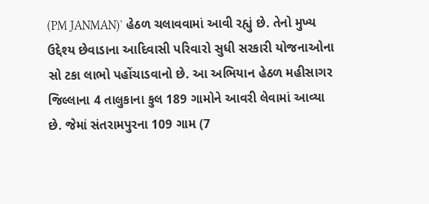(PM JANMAN)' હેઠળ ચલાવવામાં આવી રહ્યું છે. તેનો મુખ્ય ઉદ્દેશ્ય છેવાડાના આદિવાસી પરિવારો સુધી સરકારી યોજનાઓના સો ટકા લાભો પહોંચાડવાનો છે. આ અભિયાન હેઠળ મહીસાગર જિલ્લાના 4 તાલુકાના કુલ 189 ગામોને આવરી લેવામાં આવ્યા છે. જેમાં સંતરામપુરના 109 ગામ (7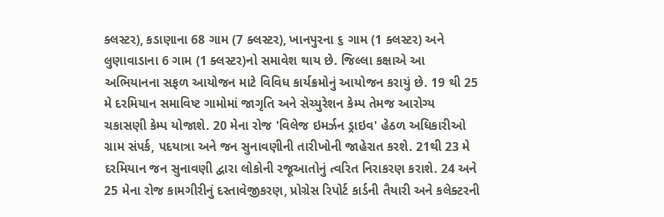ક્લસ્ટર), કડાણાના 68 ગામ (7 ક્લસ્ટર), ખાનપુરના ૬ ગામ (1 ક્લસ્ટર) અને લુણાવાડાના 6 ગામ (1 ક્લસ્ટર)નો સમાવેશ થાય છે. જિલ્લા કક્ષાએ આ અભિયાનના સફળ આયોજન માટે વિવિધ કાર્યક્રમોનું આયોજન કરાયું છે. 19 થી 25 મે દરમિયાન સમાવિષ્ટ ગામોમાં જાગૃતિ અને સેચ્યુરેશન કેમ્પ તેમજ આરોગ્ય ચકાસણી કેમ્પ યોજાશે. 20 મેના રોજ 'વિલેજ ઇમર્ઝન ડ્રાઇવ' હેઠળ અધિકારીઓ ગ્રામ સંપર્ક, પદયાત્રા અને જન સુનાવણીની તારીખોની જાહેરાત કરશે. 21થી 23 મે દરમિયાન જન સુનાવણી દ્વારા લોકોની રજૂઆતોનું ત્વરિત નિરાકરણ કરાશે. 24 અને 25 મેના રોજ કામગીરીનું દસ્તાવેજીકરણ, પ્રોગ્રેસ રિપોર્ટ કાર્ડની તૈયારી અને કલેક્ટરની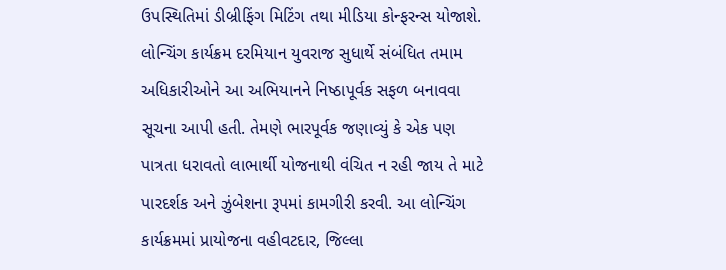ઉપસ્થિતિમાં ડીબ્રીફિંગ મિટિંગ તથા મીડિયા કોન્ફરન્સ યોજાશે. લોન્ચિંગ કાર્યક્રમ દરમિયાન યુવરાજ સુધાર્થે સંબંધિત તમામ અધિકારીઓને આ અભિયાનને નિષ્ઠાપૂર્વક સફળ બનાવવા સૂચના આપી હતી. તેમણે ભારપૂર્વક જણાવ્યું કે એક પણ પાત્રતા ધરાવતો લાભાર્થી યોજનાથી વંચિત ન રહી જાય તે માટે પારદર્શક અને ઝુંબેશના રૂપમાં કામગીરી કરવી. આ લોન્ચિંગ કાર્યક્રમમાં પ્રાયોજના વહીવટદાર, જિલ્લા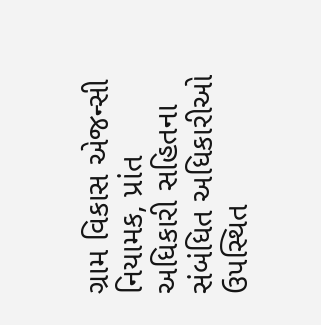ગ્રામ વિકાસ એજન્સી નિયામક, પ્રાંત અધિકારી સહિતના સંબંધિત અધિકારીઓ ઉપસ્થિત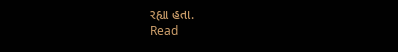રહ્યા હતા.
Read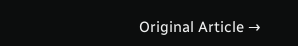Original Article →